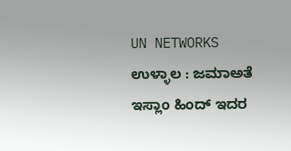UN NETWORKS
ಉಳ್ಳಾಲ : ಜಮಾಅತೆ ಇಸ್ಲಾಂ ಹಿಂದ್ ಇದರ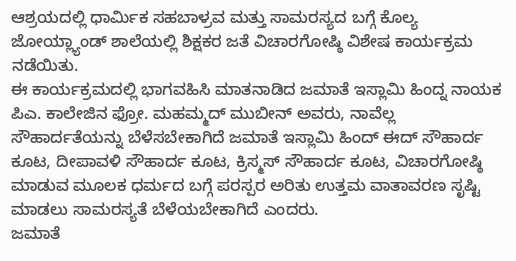ಆಶ್ರಯದಲ್ಲಿ ಧಾರ್ಮಿಕ ಸಹಬಾಳ್ರವ ಮತ್ತು ಸಾಮರಸ್ಯದ ಬಗ್ಗೆ ಕೊಲ್ಯ ಜೋಯ್ಲ್ಯಾಂಡ್ ಶಾಲೆಯಲ್ಲಿ ಶಿಕ್ಷಕರ ಜತೆ ವಿಚಾರಗೋಷ್ಠಿ ವಿಶೇಷ ಕಾರ್ಯಕ್ರಮ ನಡೆಯಿತು.
ಈ ಕಾರ್ಯಕ್ರಮದಲ್ಲಿ ಭಾಗವಹಿಸಿ ಮಾತನಾಡಿದ ಜಮಾತೆ ಇಸ್ಲಾಮಿ ಹಿಂದ್ನ ನಾಯಕ ಪಿಎ. ಕಾಲೇಜಿನ ಫ್ರೋ. ಮಹಮ್ಮದ್ ಮುಬೀನ್ ಅವರು, ನಾವೆಲ್ಲ ಸೌಹಾರ್ದತೆಯನ್ನು ಬೆಳೆಸಬೇಕಾಗಿದೆ ಜಮಾತೆ ಇಸ್ಲಾಮಿ ಹಿಂದ್ ಈದ್ ಸೌಹಾರ್ದ ಕೂಟ, ದೀಪಾವಳಿ ಸೌಹಾರ್ದ ಕೂಟ, ಕ್ರಿಸ್ಮಸ್ ಸೌಹಾರ್ದ ಕೂಟ, ವಿಚಾರಗೋಷ್ಠಿ ಮಾಡುವ ಮೂಲಕ ಧರ್ಮದ ಬಗ್ಗೆ ಪರಸ್ಪರ ಅರಿತು ಉತ್ತಮ ವಾತಾವರಣ ಸೃಷ್ಟಿ ಮಾಡಲು ಸಾಮರಸ್ಯತೆ ಬೆಳೆಯಬೇಕಾಗಿದೆ ಎಂದರು.
ಜಮಾತೆ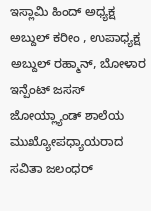ಇಸ್ಲಾಮಿ ಹಿಂದ್ ಅಧ್ಯಕ್ಷ ಅಬ್ದುಲ್ ಕರೀಂ , ಉಪಾಧ್ಯಕ್ಷ ಅಬ್ದುಲ್ ರಹ್ಮಾನ್, ಬೋಳಾರ ಇನ್ಪೆಂಟ್ ಜಸಸ್ ಜೋಯ್ಲ್ಯಾಂಡ್ ಶಾಲೆಯ ಮುಖ್ಯೋಪಧ್ಯಾಯರಾದ ಸವಿತಾ ಜಲಂಧರ್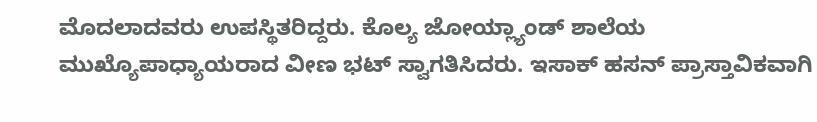ಮೊದಲಾದವರು ಉಪಸ್ಥಿತರಿದ್ದರು. ಕೊಲ್ಯ ಜೋಯ್ಲ್ಯಾಂಡ್ ಶಾಲೆಯ ಮುಖ್ಯೊಪಾಧ್ಯಾಯರಾದ ವೀಣ ಭಟ್ ಸ್ವಾಗತಿಸಿದರು. ಇಸಾಕ್ ಹಸನ್ ಪ್ರಾಸ್ತಾವಿಕವಾಗಿ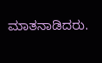ಮಾತನಾಡಿದರು.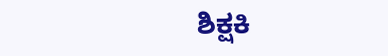ಶಿಕ್ಷಕಿ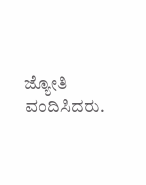ಜ್ಯೋತಿ ವಂದಿಸಿದರು.